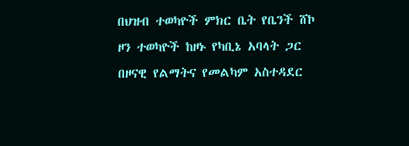በህዝብ ተወካዮች ምክር ቤት የቤንች ሸኮ ዞን ተወካዮች ከዞኑ የካቢኔ አባላት ጋር በዞናዊ የልማትና የመልካም አስተዳደር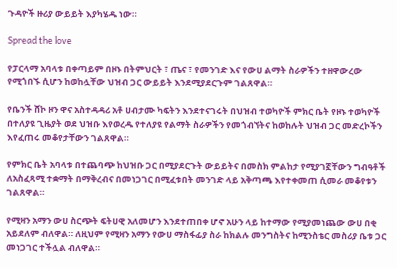ጉዳዮች ዙሪያ ውይይት እያካሄዱ ነው።

Spread the love

የፓርላማ አባላቱ በቀጣይም በዞኑ በትምህርት ፣ ጤና ፣ የመንገድ እና የውሀ ልማት ስራዎችን ተዘዋውረው የሚጎበኙ ሲሆን ከወከሏቸው ህዝብ ጋር ውይይት እንደሚያደርጉም ገልጸዋል።

የቤንች ሸኮ ዞን ዋና አስተዳዳሪ አቶ ሀብታሙ ካፍትን እንደተናገሩት በህዝብ ተወካዮች ምክር ቤት የዞኑ ተወካዮች በተለያዩ ጊዜያት ወደ ህዝቡ እየወረዱ የተለያዩ የልማት ስራዎችን የመጎብኘትና ከወከሉት ህዝብ ጋር መድረኮችን እየፈጠሩ መቆየታቸውን ገልጸዋል።

የምክር ቤት አባላቱ በተጨባጭ ከህዝቡ ጋር በሚያደርጉት ውይይትና በመስክ ምልከታ የሚያገኟቸውን ግብዓቶች ለአስፈጻሚ ተቋማት በማቅረብና በመነጋገር በሚፈቱበት መንገድ ላይ አቅጣጫ እየተቀመጠ ሲመራ መቆየቱን ገልጸዋል።

የሚዛን አማን ውሀ ስርጭት ፍትሀዊ አለመሆን እንደተጠበቀ ሆኖ አሁን ላይ ከተማው የሚያመነጨው ውሀ በቂ አይደለም ብለዋል። ለዚህም የሚዛን አማን የውሀ ማስፋፊያ ስራ ከክልሉ መንግስትና ከሚንስቴር መስሪያ ቤቱ ጋር መነጋገር ተችሏል ብለዋል።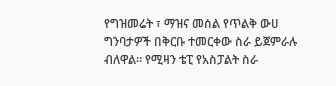የግዝመሬት ፣ ማዝና መሰል የጥልቅ ውሀ ግንባታዎች በቅርቡ ተመርቀው ስራ ይጀምራሉ ብለዋል። የሚዛን ቴፒ የአስፓልት ስራ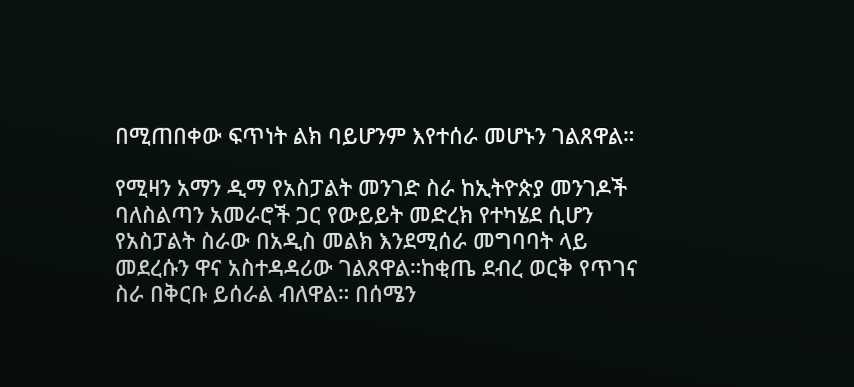በሚጠበቀው ፍጥነት ልክ ባይሆንም እየተሰራ መሆኑን ገልጸዋል።

የሚዛን አማን ዲማ የአስፓልት መንገድ ስራ ከኢትዮጵያ መንገዶች ባለስልጣን አመራሮች ጋር የውይይት መድረክ የተካሄደ ሲሆን የአስፓልት ስራው በአዲስ መልክ እንደሚሰራ መግባባት ላይ መደረሱን ዋና አስተዳዳሪው ገልጸዋል።ከቂጤ ደብረ ወርቅ የጥገና ስራ በቅርቡ ይሰራል ብለዋል። በሰሜን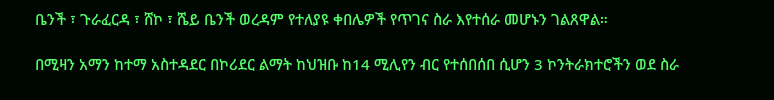ቤንች ፣ ጉራፈርዳ ፣ ሸኮ ፣ ሼይ ቤንች ወረዳም የተለያዩ ቀበሌዎች የጥገና ስራ እየተሰራ መሆኑን ገልጸዋል።

በሚዛን አማን ከተማ አስተዳደር በኮሪደር ልማት ከህዝቡ ከ14 ሚሊየን ብር የተሰበሰበ ሲሆን 3 ኮንትራክተሮችን ወደ ስራ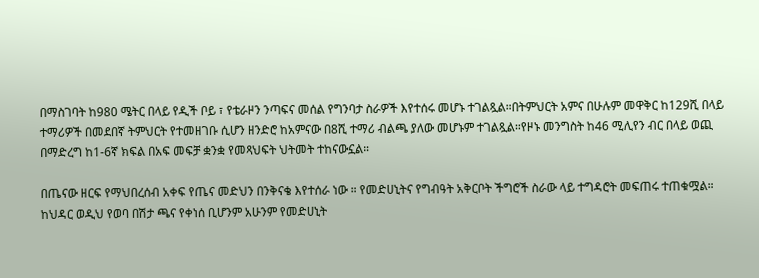በማስገባት ከ980 ሜትር በላይ የዲች ቦይ ፣ የቴራዞን ንጣፍና መሰል የግንባታ ስራዎች እየተሰሩ መሆኑ ተገልጿል።በትምህርት አምና በሁሉም መዋቅር ከ129ሺ በላይ ተማሪዎች በመደበኛ ትምህርት የተመዘገቡ ሲሆን ዘንድሮ ከአምናው በ8ሺ ተማሪ ብልጫ ያለው መሆኑም ተገልጿል።የዞኑ መንግስት ከ46 ሚሊየን ብር በላይ ወጪ በማድረግ ከ1-6ኛ ክፍል በአፍ መፍቻ ቋንቋ የመጻህፍት ህትመት ተከናውኗል።

በጤናው ዘርፍ የማህበረሰብ አቀፍ የጤና መድህን በንቅናቄ እየተሰራ ነው ። የመድሀኒትና የግብዓት አቅርቦት ችግሮች ስራው ላይ ተግዳሮት መፍጠሩ ተጠቁሟል። ከህዳር ወዲህ የወባ በሽታ ጫና የቀነሰ ቢሆንም አሁንም የመድሀኒት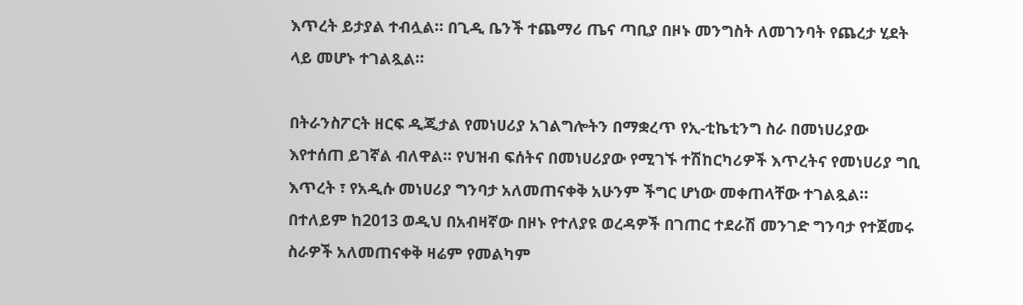እጥረት ይታያል ተብሏል። በጊዲ ቤንች ተጨማሪ ጤና ጣቢያ በዞኑ መንግስት ለመገንባት የጨረታ ሂደት ላይ መሆኑ ተገልጿል።

በትራንስፖርት ዘርፍ ዲጂታል የመነሀሪያ አገልግሎትን በማቋረጥ የኢ-ቲኬቲንግ ስራ በመነሀሪያው እየተሰጠ ይገኛል ብለዋል። የህዝብ ፍሰትና በመነሀሪያው የሚገኙ ተሽከርካሪዎች እጥረትና የመነሀሪያ ግቢ እጥረት ፣ የአዲሱ መነሀሪያ ግንባታ አለመጠናቀቅ አሁንም ችግር ሆነው መቀጠላቸው ተገልጿል። በተለይም ከ2013 ወዲህ በአብዛኛው በዞኑ የተለያዩ ወረዳዎች በገጠር ተደራሽ መንገድ ግንባታ የተጀመሩ ስራዎች አለመጠናቀቅ ዛሬም የመልካም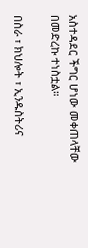አስተዳደር ችግር ሆነው መቀጠላቸው በመድረኩ ተነስቷል።

በስራ ፣ ክህሎት ፣ ኢንዱስትሪና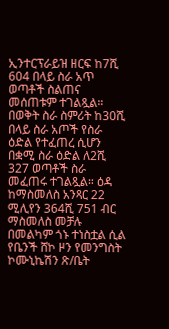ኢንተርፕራይዝ ዘርፍ ከ7ሺ 604 በላይ ስራ አጥ ወጣቶች ስልጠና መሰጠቱም ተገልጿል። በወቅት ስራ ስምሪት ከ30ሺ በላይ ስራ አጦች የስራ ዕድል የተፈጠረ ሲሆን በቋሚ ስራ ዕድል ለ2ሺ 327 ወጣቶች ስራ መፈጠሩ ተገልጿል። ዕዳ ከማስመለስ አንጻር 22 ሚሊየን 364ሺ 751 ብር ማስመለስ መቻሉ በመልካም ጎኑ ተነስቷል ሲል የቤንች ሸኮ ዞን የመንግስት ኮሙኒኬሽን ጽ/ቤት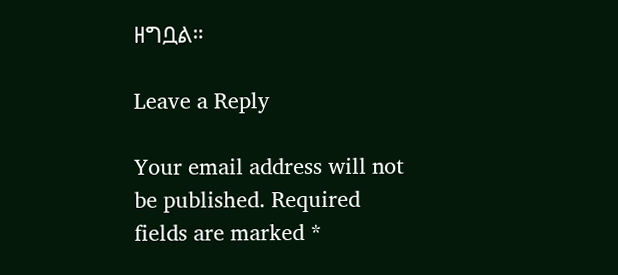ዘግቧል።

Leave a Reply

Your email address will not be published. Required fields are marked *